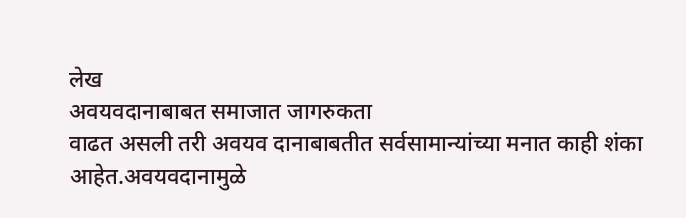लेख
अवयवदानाबाबत समाजात जागरुकता
वाढत असली तरी अवयव दानाबाबतीत सर्वसामान्यांच्या मनात काही शंका आहेत.अवयवदानामुळे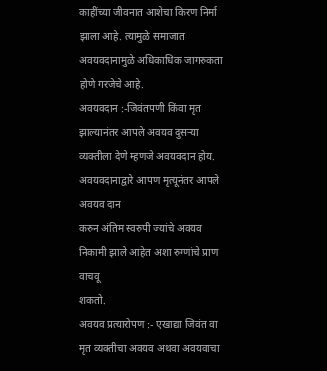काहींच्या जीवनात आशेचा किरण निर्मा झाला आहे. त्यामुळे समाजात अवयवदानामुळे अधिकाधिक जागरुकता होणे गरजेचे आहे.
अवयवदान :-जिवंतपणी किंवा मृत
झाल्यानंतर आपले अवयव दुसऱ्या व्यक्तीला देणे म्हणजे अवयवदान होय. अवयवदानाद्वारे आपण मृत्यूनंतर आपले अवयव दान
करुन अंतिम स्वरुपी ज्यांचे अवयव निकामी झाले आहेत अशा रुग्णांचे प्राण वाचवू
शकतो.
अवयव प्रत्यारोपण :- एखाद्या जिवंत वा मृत व्यक्तीचा अवयव अथवा अवयवाचा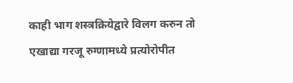काही भाग शस्त्रक्रियेद्वारे विलग करुन तो एखाद्या गरजू रुग्णामध्ये प्रत्योरोपीत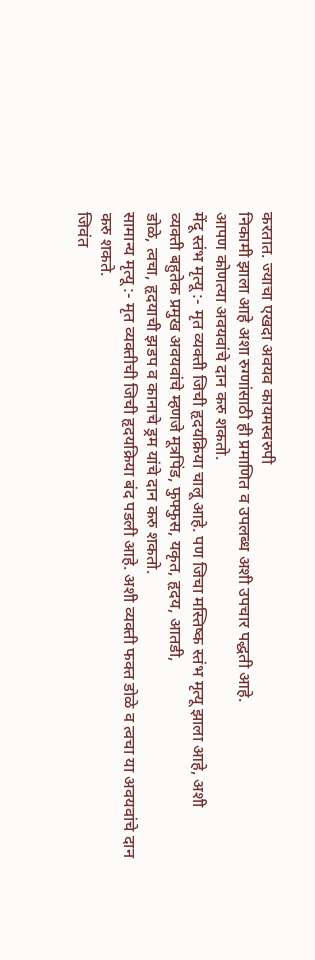करतात. ज्याचा एखदा अवयव कायमस्वरुपी
निकामी झाला आहे अशा रुग्णांसाठी ही प्रमाणित व उपलब्ध अशी उपचार पद्धती आहे.
आपण कोणत्या अवयवांचे दान करु शकतो.
मेंदू स्तंभ मृत्यू :- मृत व्यक्ती जिची हृदयक्रिया चालू आहे. पण जिचा मस्तिष्क स्तंभ मृत्यू झाला आहे, अशी
व्यक्ती बहुतेक प्रमुख अवयवांचे म्हणजे मूत्रपिंड, फुफ्फुस, यकृत, हृदय, आतडी,
डोळे, त्वचा, हृदयाची झडप व कानाचे ड्रम यांचे दान करु शकतो.
सामान्य मृत्यू :- मृत व्यक्तीची जिची हृदयक्रिया बंद पडली आहे. अशी व्यक्ती फक्त डोळे व त्वचा या अवयवांचे दान
करु शकते.
जिवंत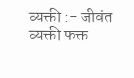व्यक्ती :- जीवंत व्यक्ती फक्त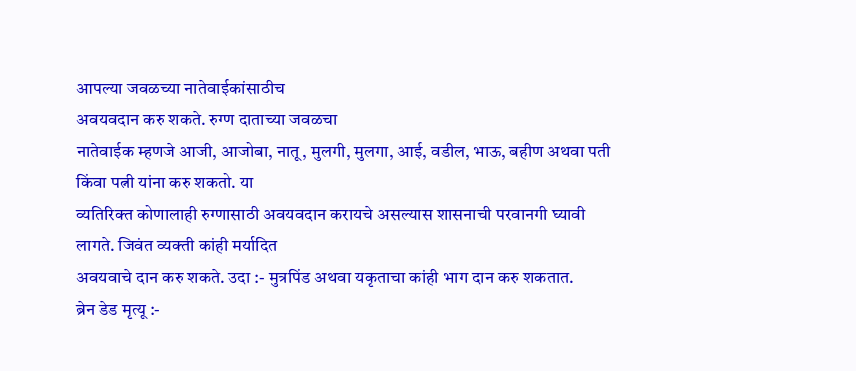आपल्या जवळच्या नातेवाईकांसाठीच
अवयवदान करु शकते. रुग्ण दाताच्या जवळचा
नातेवाईक म्हणजे आजी, आजोबा, नातू, मुलगी, मुलगा, आई, वडील, भाऊ, बहीण अथवा पती
किंवा पत्नी यांना करु शकतो. या
व्यतिरिक्त कोणालाही रुग्णासाठी अवयवदान करायचे असल्यास शासनाची परवानगी घ्यावी
लागते. जिवंत व्यक्ती कांही मर्यादित
अवयवाचे दान करु शकते. उदा :- मुत्रपिंड अथवा यकृताचा कांही भाग दान करु शकतात.
ब्रेन डेड मृत्यू :-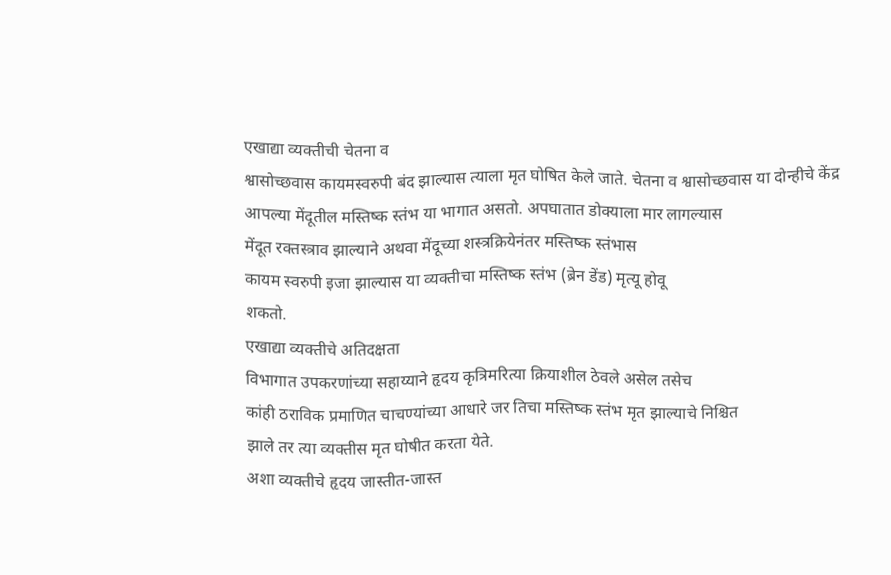एखाद्या व्यक्तीची चेतना व
श्वासोच्छवास कायमस्वरुपी बंद झाल्यास त्याला मृत घोषित केले जाते. चेतना व श्वासोच्छवास या दोन्हीचे केंद्र
आपल्या मेंदूतील मस्तिष्क स्तंभ या भागात असतो. अपघातात डोक्याला मार लागल्यास
मेंदूत रक्तस्त्राव झाल्याने अथवा मेंदूच्या शस्त्रक्रियेनंतर मस्तिष्क स्तंभास
कायम स्वरुपी इजा झाल्यास या व्यक्तीचा मस्तिष्क स्तंभ (ब्रेन डेंड) मृत्यू होवू
शकतो.
एखाद्या व्यक्तीचे अतिदक्षता
विभागात उपकरणांच्या सहाय्याने हृदय कृत्रिमरित्या क्रियाशील ठेवले असेल तसेच
कांही ठराविक प्रमाणित चाचण्यांच्या आधारे जर तिचा मस्तिष्क स्तंभ मृत झाल्याचे निश्चित
झाले तर त्या व्यक्तीस मृत घोषीत करता येते.
अशा व्यक्तीचे हृदय जास्तीत-जास्त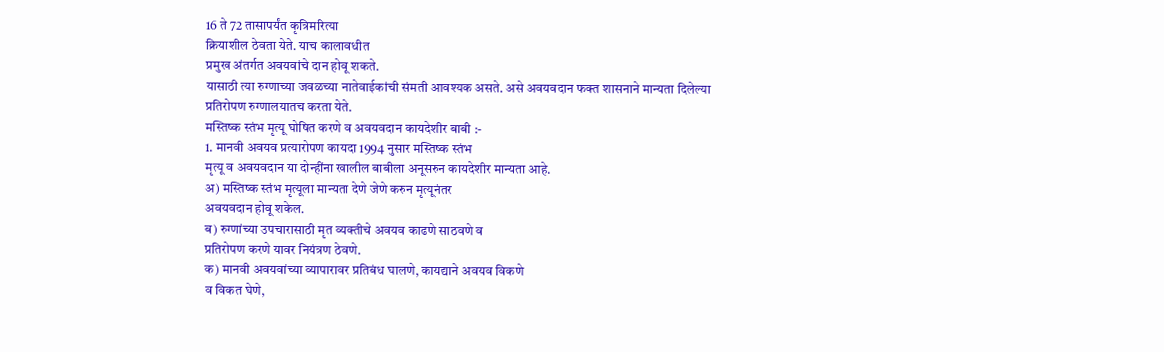16 ते 72 तासापर्यंत कृत्रिमरित्या
क्रियाशील ठेवता येते. याच कालावधीत
प्रमुख अंतर्गत अवयवांचे दान होवू शकते.
यासाठी त्या रुग्णाच्या जवळच्या नातेवाईकांची संमती आवश्यक असते. असे अवयवदान फक्त शासनाने मान्यता दिलेल्या
प्रतिरोपण रुग्णालयातच करता येते.
मस्तिष्क स्तंभ मृत्यू घोषित करणे व अवयवदान कायदेशीर बाबी :-
1. मानवी अवयव प्रत्यारोपण कायदा 1994 नुसार मस्तिष्क स्तंभ
मृत्यू व अवयवदान या दोन्हींना खालील बाबीला अनूसरुन कायदेशीर मान्यता आहे.
अ) मस्तिष्क स्तंभ मृत्यूला मान्यता देणे जेणे करुन मृत्यूनंतर
अवयवदान होवू शकेल.
ब) रुग्णांच्या उपचारासाठी मृत व्यक्तीचे अवयव काढणे साठवणे व
प्रतिरोपण करणे यावर नियंत्रण ठेवणे.
क) मानवी अवयवांच्या व्यापारावर प्रतिबंध घालणे, कायद्याने अवयव विकणे
व विकत घेणे,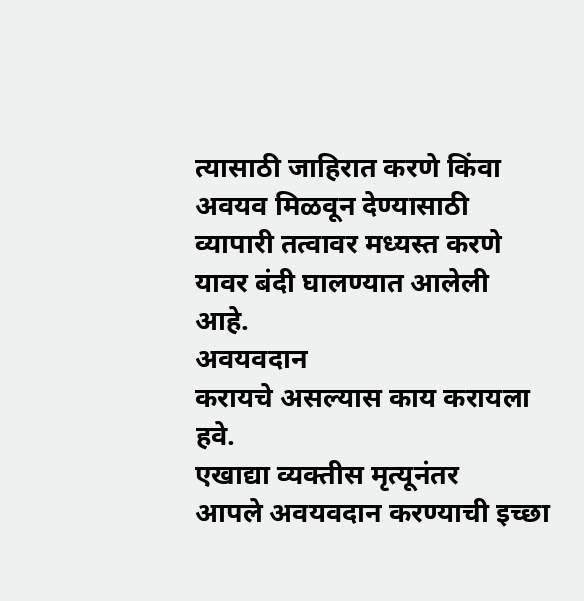त्यासाठी जाहिरात करणे किंवा
अवयव मिळवून देण्यासाठी व्यापारी तत्वावर मध्यस्त करणे यावर बंदी घालण्यात आलेली
आहे.
अवयवदान
करायचे असल्यास काय करायला हवे.
एखाद्या व्यक्तीस मृत्यूनंतर
आपले अवयवदान करण्याची इच्छा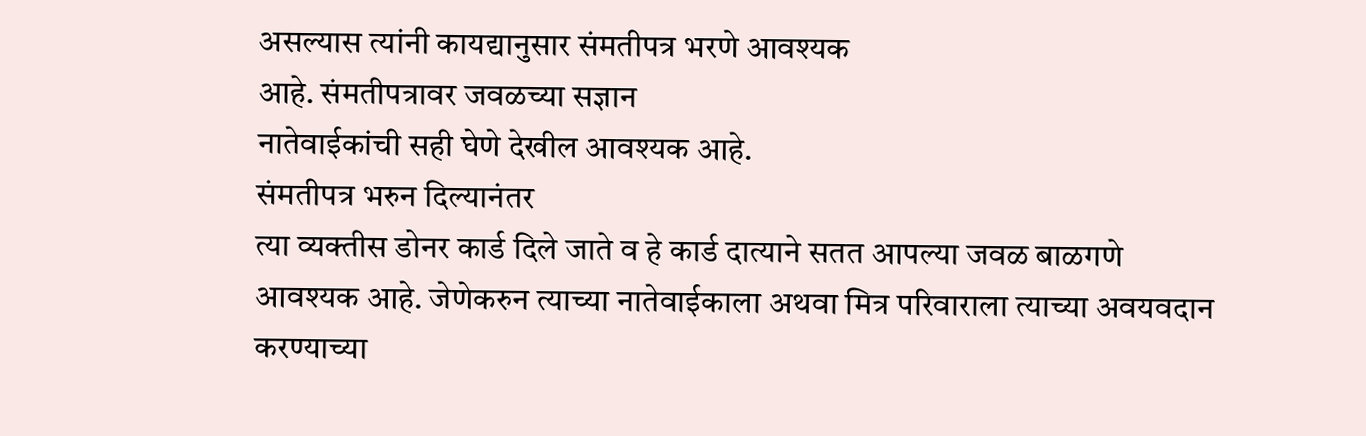असल्यास त्यांनी कायद्यानुसार संमतीपत्र भरणे आवश्यक
आहे. संमतीपत्रावर जवळच्या सज्ञान
नातेवाईकांची सही घेणे देखील आवश्यक आहे.
संमतीपत्र भरुन दिल्यानंतर
त्या व्यक्तीस डोनर कार्ड दिले जाते व हे कार्ड दात्याने सतत आपल्या जवळ बाळगणे
आवश्यक आहे. जेणेकरुन त्याच्या नातेवाईकाला अथवा मित्र परिवाराला त्याच्या अवयवदान
करण्याच्या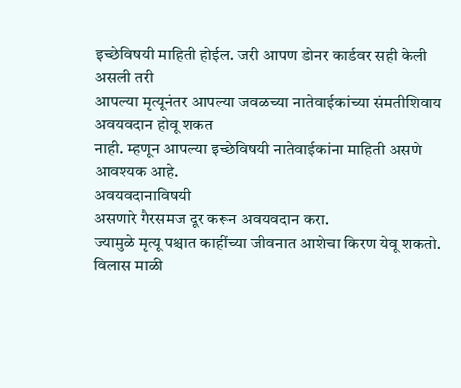इच्छेविषयी माहिती होईल. जरी आपण डोनर कार्डवर सही केली असली तरी
आपल्या मृत्यूनंतर आपल्या जवळच्या नातेवाईकांच्या संमतीशिवाय अवयवदान होवू शकत
नाही. म्हणून आपल्या इच्छेविषयी नातेवाईकांना माहिती असणे आवश्यक आहे.
अवयवदानाविषयी
असणारे गैरसमज दूर करून अवयवदान करा.
ज्यामुळे मृत्यू पश्चात काहींच्या जीवनात आशेचा किरण येवू शकतो.
विलास माळी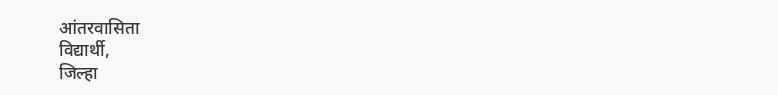आंतरवासिता
विद्यार्थी,
जिल्हा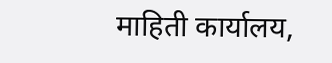माहिती कार्यालय,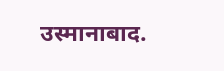उस्मानाबाद.